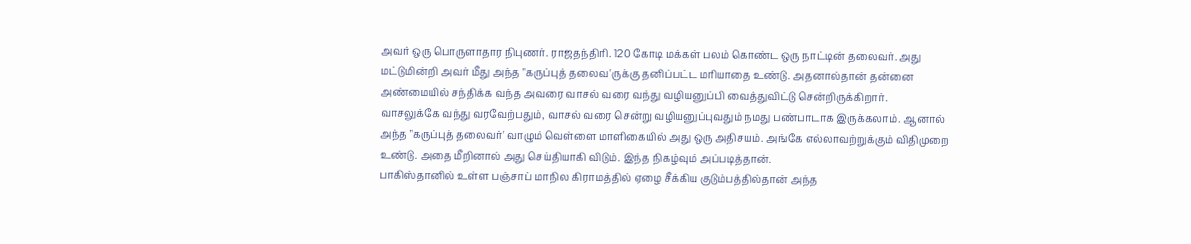அவர் ஒரு பொருளாதார நிபுணர். ராஜதந்திரி. 120 கோடி மக்கள் பலம் கொண்ட ஒரு நாட்டின் தலைவர். அது மட்டுமின்றி அவர் மீது அந்த "கருப்புத் தலைவ'ருக்கு தனிப்பட்ட மரியாதை உண்டு. அதனால்தான் தன்னை அண்மையில் சந்திக்க வந்த அவரை வாசல் வரை வந்து வழியனுப்பி வைத்துவிட்டு சென்றிருக்கிறார்.
வாசலுக்கே வந்து வரவேற்பதும், வாசல் வரை சென்று வழியனுப்புவதும் நமது பண்பாடாக இருக்கலாம். ஆனால் அந்த "கருப்புத் தலைவர்' வாழும் வெள்ளை மாளிகையில் அது ஒரு அதிசயம். அங்கே எல்லாவற்றுக்கும் விதிமுறை உண்டு. அதை மீறினால் அது செய்தியாகி விடும். இந்த நிகழ்வும் அப்படித்தான்.
பாகிஸ்தானில் உள்ள பஞ்சாப் மாநில கிராமத்தில் ஏழை சீக்கிய குடும்பத்தில்தான் அந்த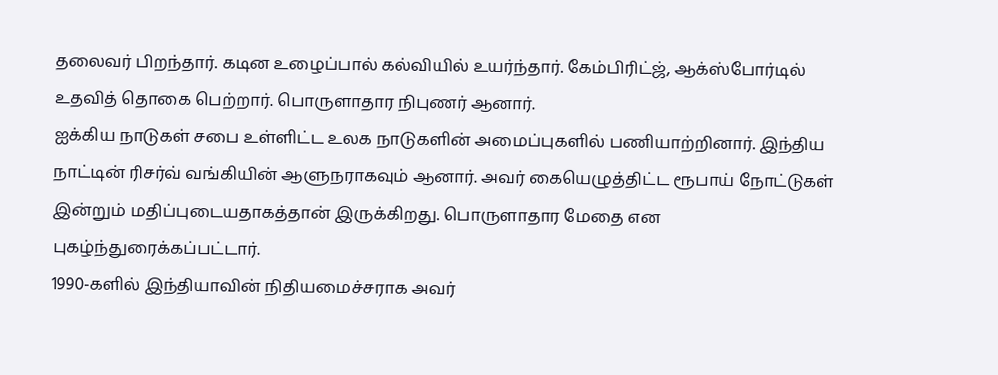தலைவர் பிறந்தார். கடின உழைப்பால் கல்வியில் உயர்ந்தார். கேம்பிரிட்ஜ், ஆக்ஸ்போர்டில் உதவித் தொகை பெற்றார். பொருளாதார நிபுணர் ஆனார்.
ஐக்கிய நாடுகள் சபை உள்ளிட்ட உலக நாடுகளின் அமைப்புகளில் பணியாற்றினார். இந்திய நாட்டின் ரிசர்வ் வங்கியின் ஆளுநராகவும் ஆனார். அவர் கையெழுத்திட்ட ரூபாய் நோட்டுகள் இன்றும் மதிப்புடையதாகத்தான் இருக்கிறது. பொருளாதார மேதை என புகழ்ந்துரைக்கப்பட்டார்.
1990-களில் இந்தியாவின் நிதியமைச்சராக அவர்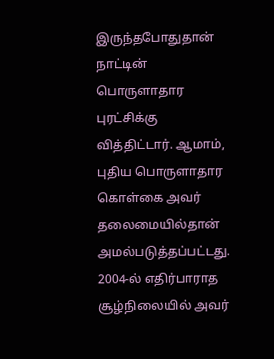இருந்தபோதுதான் நாட்டின் பொருளாதார புரட்சிக்கு வித்திட்டார். ஆமாம், புதிய பொருளாதார கொள்கை அவர் தலைமையில்தான் அமல்படுத்தப்பட்டது.
2004-ல் எதிர்பாராத சூழ்நிலையில் அவர்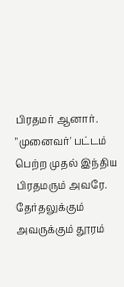பிரதமர் ஆனார். "முனைவர்' பட்டம் பெற்ற முதல் இந்திய பிரதமரும் அவரே.
தேர்தலுக்கும் அவருக்கும் தூரம்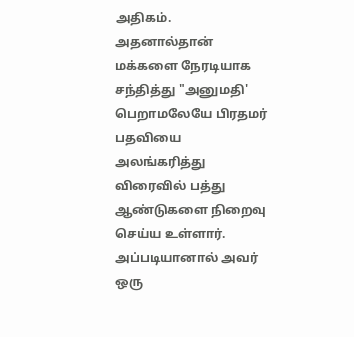அதிகம். அதனால்தான் மக்களை நேரடியாக சந்தித்து "அனுமதி' பெறாமலேயே பிரதமர் பதவியை அலங்கரித்து விரைவில் பத்து ஆண்டுகளை நிறைவு செய்ய உள்ளார். அப்படியானால் அவர் ஒரு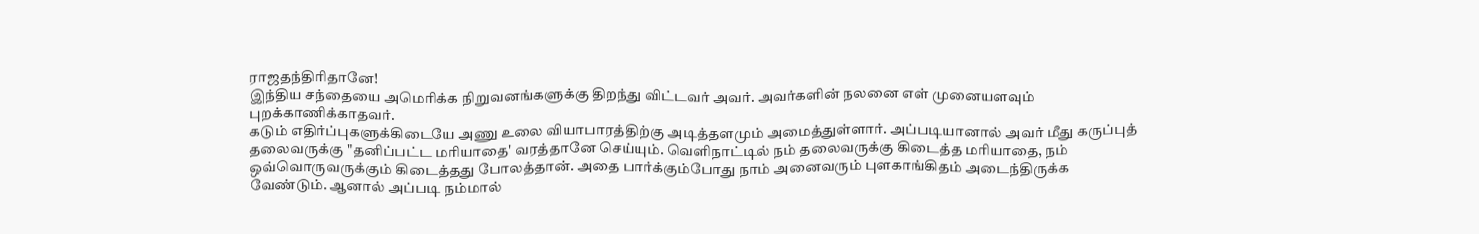ராஜதந்திரிதானே!
இந்திய சந்தையை அமெரிக்க நிறுவனங்களுக்கு திறந்து விட்டவர் அவர். அவர்களின் நலனை எள் முனையளவும் புறக்காணிக்காதவர்.
கடும் எதிர்ப்புகளுக்கிடையே அணு உலை வியாபாரத்திற்கு அடித்தளமும் அமைத்துள்ளார். அப்படியானால் அவர் மீது கருப்புத் தலைவருக்கு "தனிப்பட்ட மரியாதை' வரத்தானே செய்யும். வெளிநாட்டில் நம் தலைவருக்கு கிடைத்த மரியாதை, நம் ஒவ்வொருவருக்கும் கிடைத்தது போலத்தான். அதை பார்க்கும்போது நாம் அனைவரும் புளகாங்கிதம் அடைந்திருக்க வேண்டும். ஆனால் அப்படி நம்மால்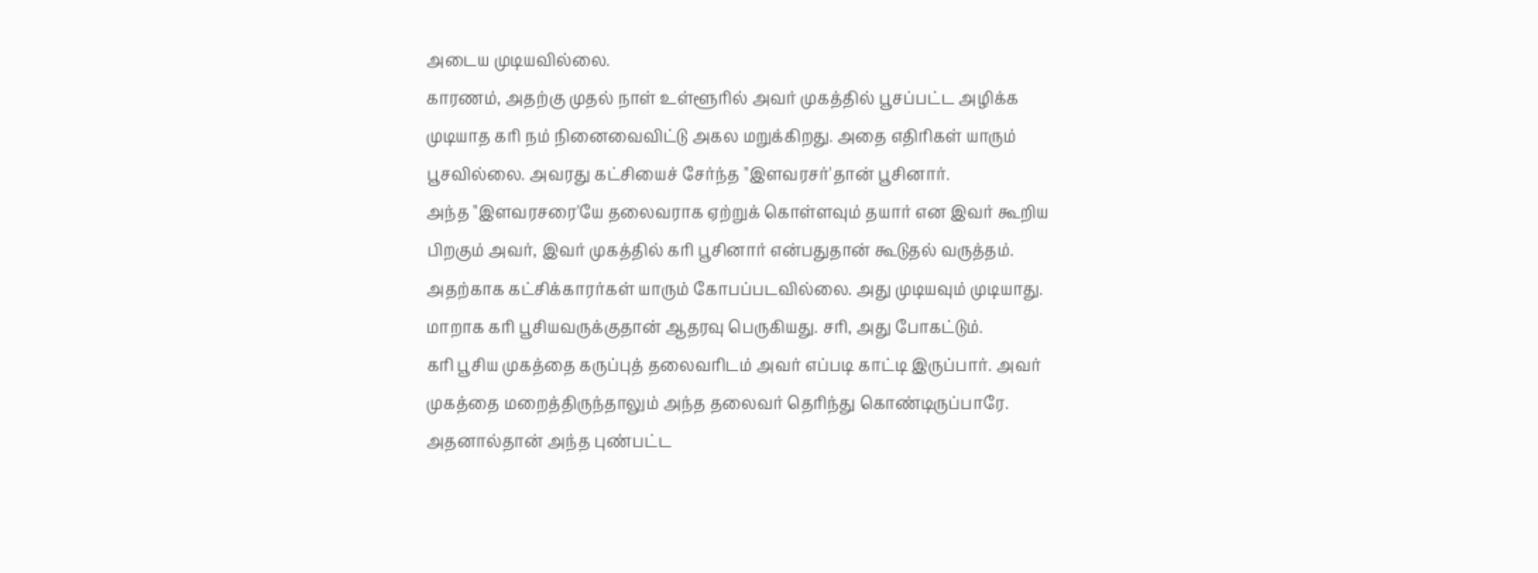அடைய முடியவில்லை.
காரணம், அதற்கு முதல் நாள் உள்ளூரில் அவர் முகத்தில் பூசப்பட்ட அழிக்க முடியாத கரி நம் நினைவைவிட்டு அகல மறுக்கிறது. அதை எதிரிகள் யாரும் பூசவில்லை. அவரது கட்சியைச் சேர்ந்த "இளவரசர்'தான் பூசினார்.
அந்த "இளவரசரை'யே தலைவராக ஏற்றுக் கொள்ளவும் தயார் என இவர் கூறிய பிறகும் அவர், இவர் முகத்தில் கரி பூசினார் என்பதுதான் கூடுதல் வருத்தம். அதற்காக கட்சிக்காரர்கள் யாரும் கோபப்படவில்லை. அது முடியவும் முடியாது. மாறாக கரி பூசியவருக்குதான் ஆதரவு பெருகியது. சரி, அது போகட்டும்.
கரி பூசிய முகத்தை கருப்புத் தலைவரிடம் அவர் எப்படி காட்டி இருப்பார். அவர் முகத்தை மறைத்திருந்தாலும் அந்த தலைவர் தெரிந்து கொண்டிருப்பாரே.
அதனால்தான் அந்த புண்பட்ட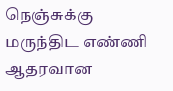நெஞ்சுக்கு மருந்திட எண்ணி ஆதரவான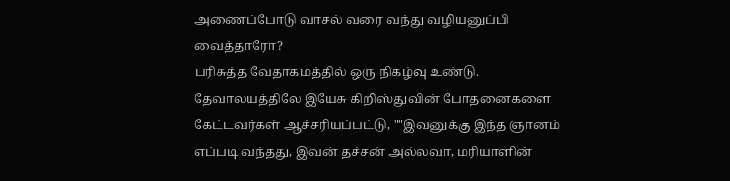அணைப்போடு வாசல் வரை வந்து வழியனுப்பி வைத்தாரோ?
பரிசுத்த வேதாகமத்தில் ஒரு நிகழ்வு உண்டு. தேவாலயத்திலே இயேசு கிறிஸ்துவின் போதனைகளை கேட்டவர்கள் ஆச்சரியப்பட்டு, ""இவனுக்கு இந்த ஞானம் எப்படி வந்தது, இவன் தச்சன் அல்லவா, மரியாளின்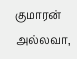குமாரன் அல்லவா,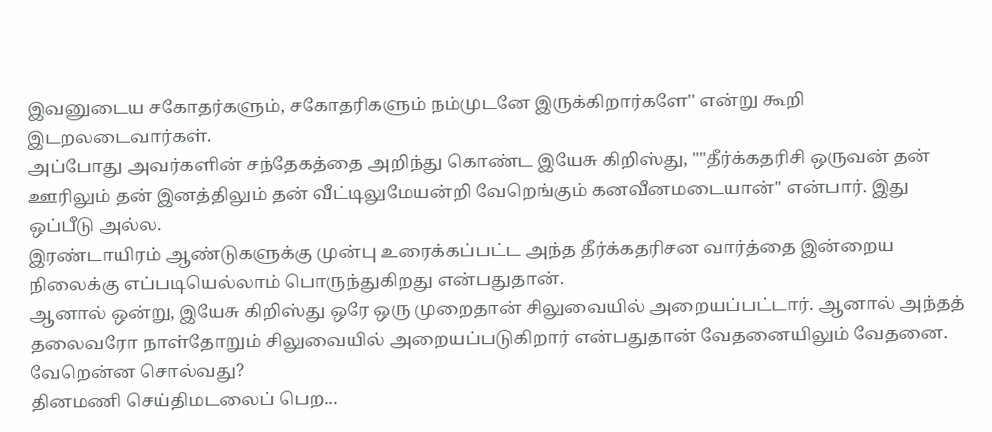இவனுடைய சகோதர்களும், சகோதரிகளும் நம்முடனே இருக்கிறார்களே'' என்று கூறி இடறலடைவார்கள்.
அப்போது அவர்களின் சந்தேகத்தை அறிந்து கொண்ட இயேசு கிறிஸ்து, ""தீர்க்கதரிசி ஒருவன் தன் ஊரிலும் தன் இனத்திலும் தன் வீட்டிலுமேயன்றி வேறெங்கும் கனவீனமடையான்'' என்பார். இது ஒப்பீடு அல்ல.
இரண்டாயிரம் ஆண்டுகளுக்கு முன்பு உரைக்கப்பட்ட அந்த தீர்க்கதரிசன வார்த்தை இன்றைய நிலைக்கு எப்படியெல்லாம் பொருந்துகிறது என்பதுதான்.
ஆனால் ஒன்று, இயேசு கிறிஸ்து ஒரே ஒரு முறைதான் சிலுவையில் அறையப்பட்டார். ஆனால் அந்தத் தலைவரோ நாள்தோறும் சிலுவையில் அறையப்படுகிறார் என்பதுதான் வேதனையிலும் வேதனை. வேறென்ன சொல்வது?
தினமணி செய்திமடலைப் பெற...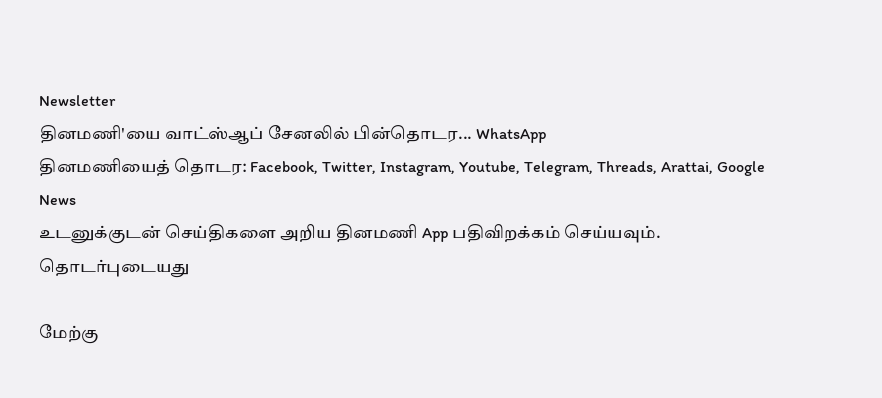Newsletter
தினமணி'யை வாட்ஸ்ஆப் சேனலில் பின்தொடர... WhatsApp
தினமணியைத் தொடர: Facebook, Twitter, Instagram, Youtube, Telegram, Threads, Arattai, Google News
உடனுக்குடன் செய்திகளை அறிய தினமணி App பதிவிறக்கம் செய்யவும்.
தொடர்புடையது

மேற்கு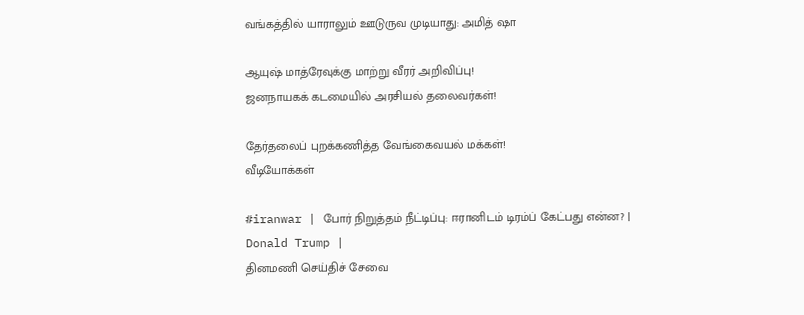வங்கத்தில் யாராலும் ஊடுருவ முடியாது: அமித் ஷா

ஆயுஷ் மாத்ரேவுக்கு மாற்று வீரர் அறிவிப்பு!
ஜனநாயகக் கடமையில் அரசியல் தலைவர்கள்!

தேர்தலைப் புறக்கணித்த வேங்கைவயல் மக்கள்!
வீடியோக்கள்

#iranwar | போர் நிறுத்தம் நீட்டிப்பு: ஈரானிடம் டிரம்ப் கேட்பது என்ன? | Donald Trump |
தினமணி செய்திச் சேவை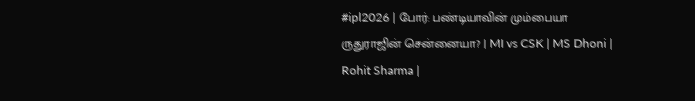#ipl2026 | போர்: பண்டியாவின் மும்பையா ருதுராஜின் சென்னையா? | MI vs CSK | MS Dhoni | Rohit Sharma |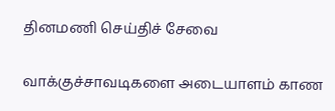தினமணி செய்திச் சேவை

வாக்குச்சாவடிகளை அடையாளம் காண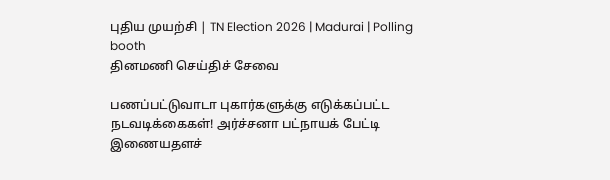புதிய முயற்சி | TN Election 2026 | Madurai | Polling booth
தினமணி செய்திச் சேவை

பணப்பட்டுவாடா புகார்களுக்கு எடுக்கப்பட்ட நடவடிக்கைகள்! அர்ச்சனா பட்நாயக் பேட்டி
இணையதளச்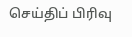செய்திப் பிரிவு